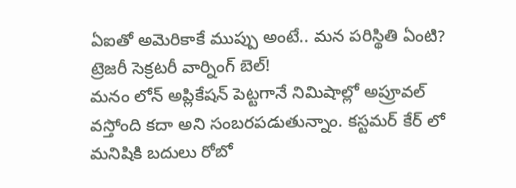ఏఐతో అమెరికాకే ముప్పు అంటే.. మన పరిస్థితి ఏంటి? ట్రెజరీ సెక్రటరీ వార్నింగ్ బెల్!
మనం లోన్ అప్లికేషన్ పెట్టగానే నిమిషాల్లో అప్రూవల్ వస్తోంది కదా అని సంబరపడుతున్నాం. కస్టమర్ కేర్ లో మనిషికి బదులు రోబో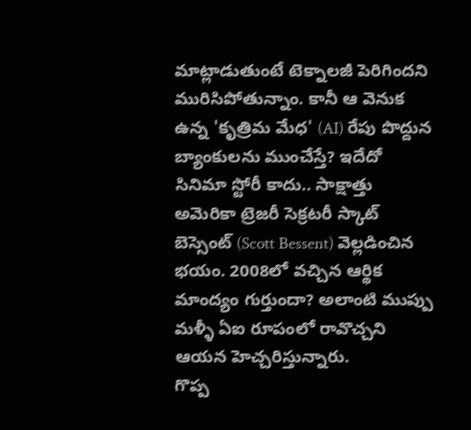మాట్లాడుతుంటే టెక్నాలజీ పెరిగిందని మురిసిపోతున్నాం. కానీ ఆ వెనుక ఉన్న 'కృత్రిమ మేధ' (AI) రేపు పొద్దున బ్యాంకులను ముంచేస్తే? ఇదేదో సినిమా స్టోరీ కాదు.. సాక్షాత్తు అమెరికా ట్రెజరీ సెక్రటరీ స్కాట్ బెస్సెంట్ (Scott Bessent) వెల్లడించిన భయం. 2008లో వచ్చిన ఆర్థిక మాంద్యం గుర్తుందా? అలాంటి ముప్పు మళ్ళీ ఏఐ రూపంలో రావొచ్చని ఆయన హెచ్చరిస్తున్నారు.
గొప్ప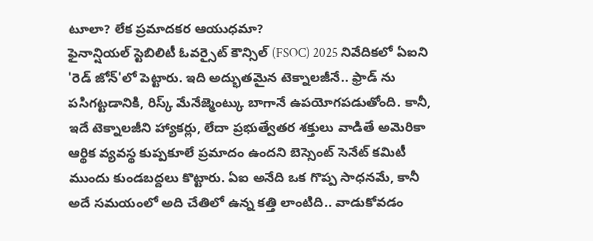టూలా? లేక ప్రమాదకర ఆయుధమా?
ఫైనాన్షియల్ స్టెబిలిటీ ఓవర్సైట్ కౌన్సిల్ (FSOC) 2025 నివేదికలో ఏఐని 'రెడ్ జోన్'లో పెట్టారు. ఇది అద్భుతమైన టెక్నాలజీనే.. ఫ్రాడ్ ను పసిగట్టడానికి, రిస్క్ మేనేజ్మెంట్కు బాగానే ఉపయోగపడుతోంది. కానీ, ఇదే టెక్నాలజీని హ్యాకర్లు, లేదా ప్రభుత్వేతర శక్తులు వాడితే అమెరికా ఆర్థిక వ్యవస్థ కుప్పకూలే ప్రమాదం ఉందని బెస్సెంట్ సెనేట్ కమిటీ ముందు కుండబద్దలు కొట్టారు. ఏఐ అనేది ఒక గొప్ప సాధనమే, కానీ అదే సమయంలో అది చేతిలో ఉన్న కత్తి లాంటిది.. వాడుకోవడం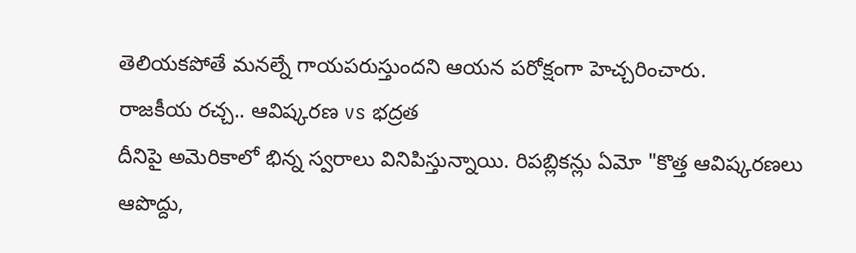తెలియకపోతే మనల్నే గాయపరుస్తుందని ఆయన పరోక్షంగా హెచ్చరించారు.
రాజకీయ రచ్చ.. ఆవిష్కరణ vs భద్రత
దీనిపై అమెరికాలో భిన్న స్వరాలు వినిపిస్తున్నాయి. రిపబ్లికన్లు ఏమో "కొత్త ఆవిష్కరణలు ఆపొద్దు,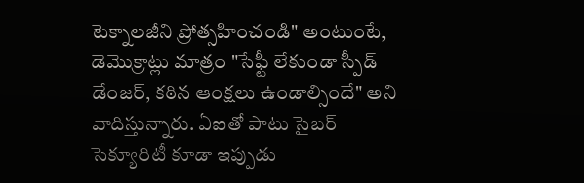టెక్నాలజీని ప్రోత్సహించండి" అంటుంటే, డెమొక్రాట్లు మాత్రం "సేఫ్టీ లేకుండా స్పీడ్ డేంజర్, కఠిన ఆంక్షలు ఉండాల్సిందే" అని వాదిస్తున్నారు. ఏఐతో పాటు సైబర్ సెక్యూరిటీ కూడా ఇప్పుడు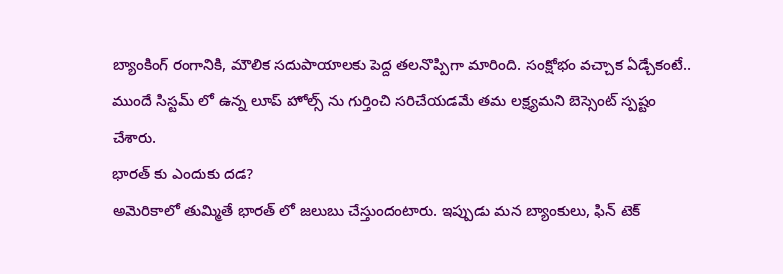బ్యాంకింగ్ రంగానికి, మౌలిక సదుపాయాలకు పెద్ద తలనొప్పిగా మారింది. సంక్షోభం వచ్చాక ఏడ్చేకంటే.. ముందే సిస్టమ్ లో ఉన్న లూప్ హోల్స్ ను గుర్తించి సరిచేయడమే తమ లక్ష్యమని బెస్సెంట్ స్పష్టం చేశారు.
భారత్ కు ఎందుకు దడ?
అమెరికాలో తుమ్మితే భారత్ లో జలుబు చేస్తుందంటారు. ఇప్పుడు మన బ్యాంకులు, ఫిన్ టెక్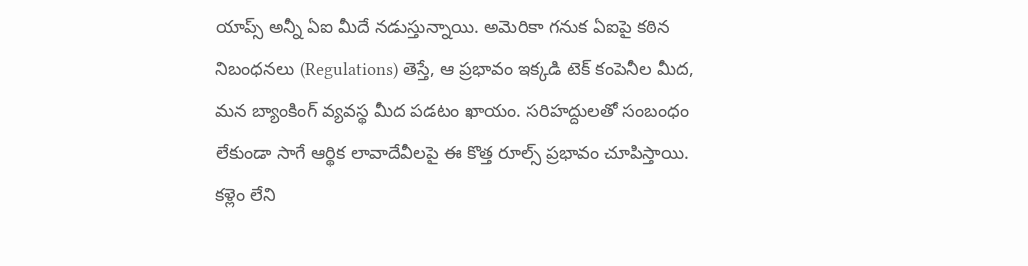యాప్స్ అన్నీ ఏఐ మీదే నడుస్తున్నాయి. అమెరికా గనుక ఏఐపై కఠిన నిబంధనలు (Regulations) తెస్తే, ఆ ప్రభావం ఇక్కడి టెక్ కంపెనీల మీద, మన బ్యాంకింగ్ వ్యవస్థ మీద పడటం ఖాయం. సరిహద్దులతో సంబంధం లేకుండా సాగే ఆర్థిక లావాదేవీలపై ఈ కొత్త రూల్స్ ప్రభావం చూపిస్తాయి.
కళ్లెం లేని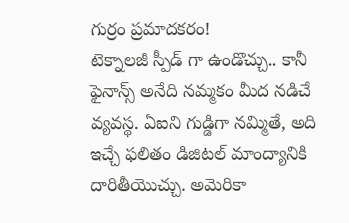గుర్రం ప్రమాదకరం!
టెక్నాలజీ స్పీడ్ గా ఉండొచ్చు.. కానీ ఫైనాన్స్ అనేది నమ్మకం మీద నడిచే వ్యవస్థ. ఏఐని గుడ్డిగా నమ్మితే, అది ఇచ్చే ఫలితం డిజిటల్ మాంద్యానికి దారితీయొచ్చు. అమెరికా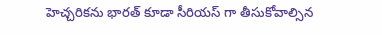హెచ్చరికను భారత్ కూడా సీరియస్ గా తీసుకోవాల్సిన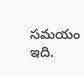సమయం ఇది.